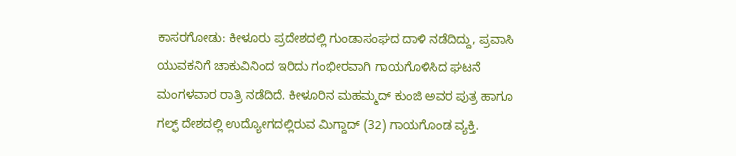ಕಾಸರಗೋಡು: ಕೀಳೂರು ಪ್ರದೇಶದಲ್ಲಿ ಗುಂಡಾಸಂಘದ ದಾಳಿ ನಡೆದಿದ್ದು, ಪ್ರವಾಸಿ ಯುವಕನಿಗೆ ಚಾಕುವಿನಿಂದ ಇರಿದು ಗಂಭೀರವಾಗಿ ಗಾಯಗೊಳಿಸಿದ ಘಟನೆ ಮಂಗಳವಾರ ರಾತ್ರಿ ನಡೆದಿದೆ. ಕೀಳೂರಿನ ಮಹಮ್ಮದ್ ಕುಂಜಿ ಅವರ ಪುತ್ರ ಹಾಗೂ ಗಲ್ಫ್ ದೇಶದಲ್ಲಿ ಉದ್ಯೋಗದಲ್ಲಿರುವ ಮಿಗ್ದಾದ್ (32) ಗಾಯಗೊಂಡ ವ್ಯಕ್ತಿ.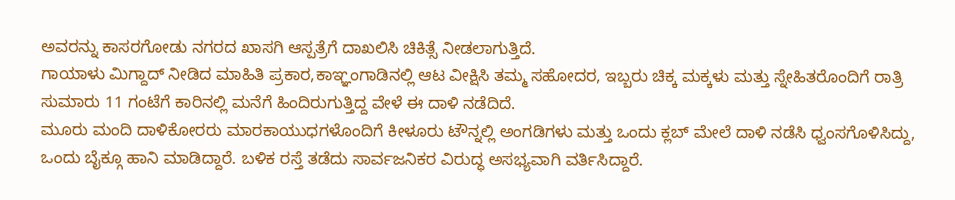ಅವರನ್ನು ಕಾಸರಗೋಡು ನಗರದ ಖಾಸಗಿ ಆಸ್ಪತ್ರೆಗೆ ದಾಖಲಿಸಿ ಚಿಕಿತ್ಸೆ ನೀಡಲಾಗುತ್ತಿದೆ.
ಗಾಯಾಳು ಮಿಗ್ದಾದ್ ನೀಡಿದ ಮಾಹಿತಿ ಪ್ರಕಾರ,ಕಾಞ್ಞಂಗಾಡಿನಲ್ಲಿ ಆಟ ವೀಕ್ಷಿಸಿ ತಮ್ಮ ಸಹೋದರ, ಇಬ್ಬರು ಚಿಕ್ಕ ಮಕ್ಕಳು ಮತ್ತು ಸ್ನೇಹಿತರೊಂದಿಗೆ ರಾತ್ರಿ ಸುಮಾರು 11 ಗಂಟೆಗೆ ಕಾರಿನಲ್ಲಿ ಮನೆಗೆ ಹಿಂದಿರುಗುತ್ತಿದ್ದ ವೇಳೆ ಈ ದಾಳಿ ನಡೆದಿದೆ.
ಮೂರು ಮಂದಿ ದಾಳಿಕೋರರು ಮಾರಕಾಯುಧಗಳೊಂದಿಗೆ ಕೀಳೂರು ಟೌನ್ನಲ್ಲಿ ಅಂಗಡಿಗಳು ಮತ್ತು ಒಂದು ಕ್ಲಬ್ ಮೇಲೆ ದಾಳಿ ನಡೆಸಿ ಧ್ವಂಸಗೊಳಿಸಿದ್ದು, ಒಂದು ಬೈಕ್ಗೂ ಹಾನಿ ಮಾಡಿದ್ದಾರೆ. ಬಳಿಕ ರಸ್ತೆ ತಡೆದು ಸಾರ್ವಜನಿಕರ ವಿರುದ್ಧ ಅಸಭ್ಯವಾಗಿ ವರ್ತಿಸಿದ್ದಾರೆ.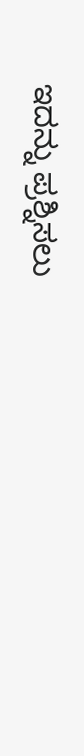ಇದನ್ನು ಪ್ರಶ್ನಿಸಲು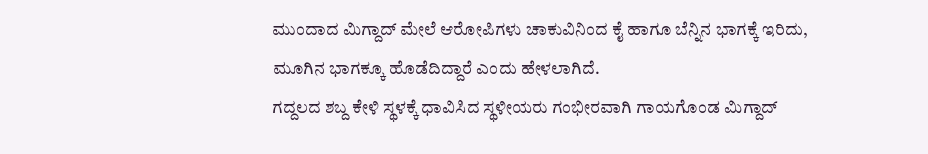ಮುಂದಾದ ಮಿಗ್ದಾದ್ ಮೇಲೆ ಆರೋಪಿಗಳು ಚಾಕುವಿನಿಂದ ಕೈ ಹಾಗೂ ಬೆನ್ನಿನ ಭಾಗಕ್ಕೆ ಇರಿದು, ಮೂಗಿನ ಭಾಗಕ್ಕೂ ಹೊಡೆದಿದ್ದಾರೆ ಎಂದು ಹೇಳಲಾಗಿದೆ.
ಗದ್ದಲದ ಶಬ್ದ ಕೇಳಿ ಸ್ಥಳಕ್ಕೆ ಧಾವಿಸಿದ ಸ್ಥಳೀಯರು ಗಂಭೀರವಾಗಿ ಗಾಯಗೊಂಡ ಮಿಗ್ದಾದ್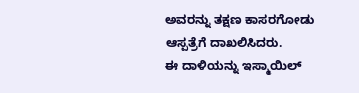ಅವರನ್ನು ತಕ್ಷಣ ಕಾಸರಗೋಡು ಆಸ್ಪತ್ರೆಗೆ ದಾಖಲಿಸಿದರು.
ಈ ದಾಳಿಯನ್ನು ಇಸ್ಮಾಯಿಲ್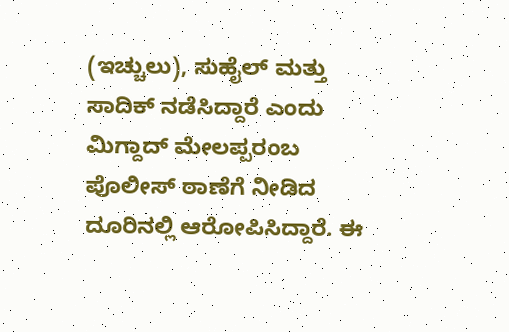(ಇಚ್ಚುಲು), ಸುಹೈಲ್ ಮತ್ತು ಸಾದಿಕ್ ನಡೆಸಿದ್ದಾರೆ ಎಂದು ಮಿಗ್ದಾದ್ ಮೇಲಪ್ಪರಂಬ ಪೊಲೀಸ್ ಠಾಣೆಗೆ ನೀಡಿದ ದೂರಿನಲ್ಲಿ ಆರೋಪಿಸಿದ್ದಾರೆ. ಈ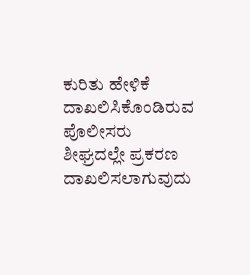ಕುರಿತು ಹೇಳಿಕೆ ದಾಖಲಿಸಿಕೊಂಡಿರುವ ಪೊಲೀಸರು ಶೀಘ್ರದಲ್ಲೇ ಪ್ರಕರಣ ದಾಖಲಿಸಲಾಗುವುದು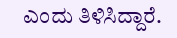ಎಂದು ತಿಳಿಸಿದ್ದಾರೆ.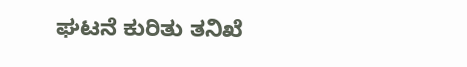ಘಟನೆ ಕುರಿತು ತನಿಖೆ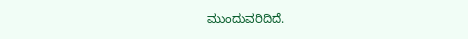ಮುಂದುವರಿದಿದೆ.